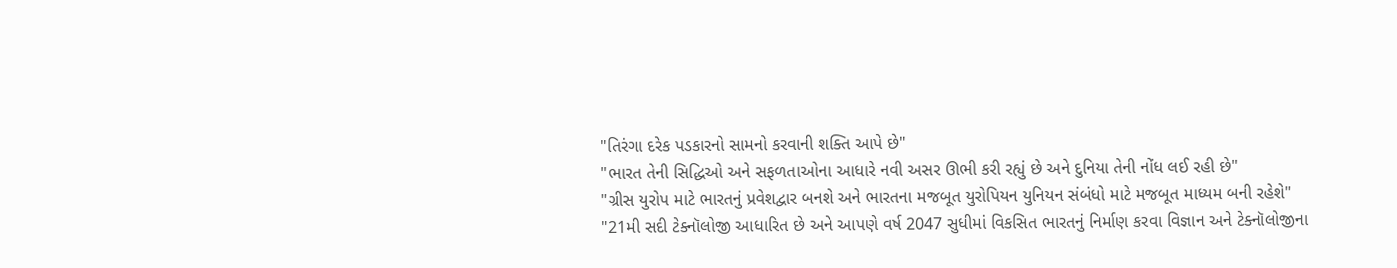"તિરંગા દરેક પડકારનો સામનો કરવાની શક્તિ આપે છે"
"ભારત તેની સિદ્ધિઓ અને સફળતાઓના આધારે નવી અસર ઊભી કરી રહ્યું છે અને દુનિયા તેની નોંધ લઈ રહી છે"
"ગ્રીસ યુરોપ માટે ભારતનું પ્રવેશદ્વાર બનશે અને ભારતના મજબૂત યુરોપિયન યુનિયન સંબંધો માટે મજબૂત માધ્યમ બની રહેશે"
"21મી સદી ટેક્નૉલોજી આધારિત છે અને આપણે વર્ષ 2047 સુધીમાં વિકસિત ભારતનું નિર્માણ કરવા વિજ્ઞાન અને ટેક્નૉલોજીના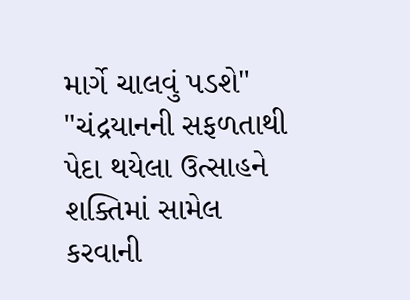માર્ગે ચાલવું પડશે"
"ચંદ્રયાનની સફળતાથી પેદા થયેલા ઉત્સાહને શક્તિમાં સામેલ કરવાની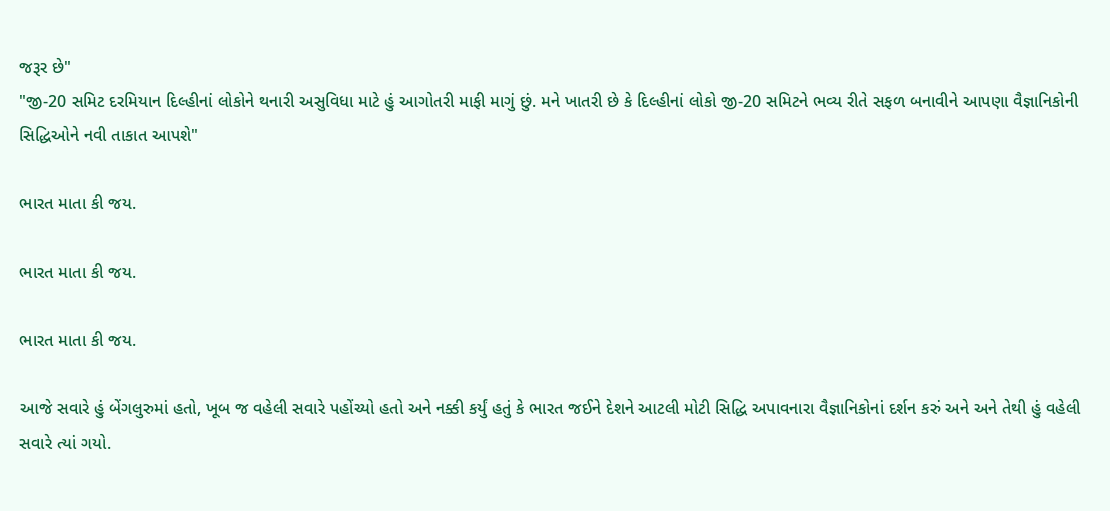જરૂર છે"
"જી-20 સમિટ દરમિયાન દિલ્હીનાં લોકોને થનારી અસુવિધા માટે હું આગોતરી માફી માગું છું. મને ખાતરી છે કે દિલ્હીનાં લોકો જી-20 સમિટને ભવ્ય રીતે સફળ બનાવીને આપણા વૈજ્ઞાનિકોની સિદ્ધિઓને નવી તાકાત આપશે"

ભારત માતા કી જય.

ભારત માતા કી જય.

ભારત માતા કી જય.

આજે સવારે હું બેંગલુરુમાં હતો, ખૂબ જ વહેલી સવારે પહોંચ્યો હતો અને નક્કી કર્યું હતું કે ભારત જઈને દેશને આટલી મોટી સિદ્ધિ અપાવનારા વૈજ્ઞાનિકોનાં દર્શન કરું અને અને તેથી હું વહેલી સવારે ત્યાં ગયો.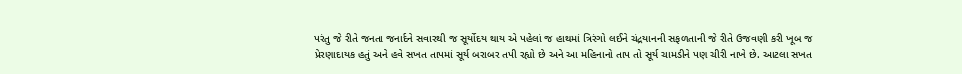પરંતુ જે રીતે જનતા જનાર્દને સવારથી જ સૂર્યોદય થાય એ પહેલાં જ હાથમાં ત્રિરંગો લઈને ચંદ્રયાનની સફળતાની જે રીતે ઉજવણી કરી ખૂબ જ પ્રેરણાદાયક હતું અને હવે સખત તાપમાં સૂર્ય બરાબર તપી રહ્યો છે અને આ મહિનાનો તાપ તો સૂર્ય ચામડીને પણ ચીરી નાખે છે. આટલા સખત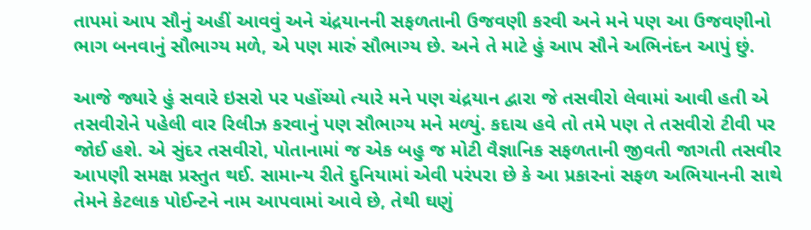તાપમાં આપ સૌનું અહીં આવવું અને ચંદ્રયાનની સફળતાની ઉજવણી કરવી અને મને પણ આ ઉજવણીનો ભાગ બનવાનું સૌભાગ્ય મળે, એ પણ મારું સૌભાગ્ય છે. અને તે માટે હું આપ સૌને અભિનંદન આપું છું.

આજે જ્યારે હું સવારે ઇસરો પર પહોંચ્યો ત્યારે મને પણ ચંદ્રયાન દ્વારા જે તસવીરો લેવામાં આવી હતી એ તસવીરોને પહેલી વાર રિલીઝ કરવાનું પણ સૌભાગ્ય મને મળ્યું. કદાચ હવે તો તમે પણ તે તસવીરો ટીવી પર જોઈ હશે. એ સુંદર તસવીરો, પોતાનામાં જ એક બહુ જ મોટી વૈજ્ઞાનિક સફળતાની જીવતી જાગતી તસવીર આપણી સમક્ષ પ્રસ્તુત થઈ. સામાન્ય રીતે દુનિયામાં એવી પરંપરા છે કે આ પ્રકારનાં સફળ અભિયાનની સાથે તેમને કેટલાક પોઈન્ટને નામ આપવામાં આવે છે, તેથી ઘણું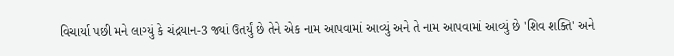વિચાર્યા પછી મને લાગ્યું કે ચંદ્રયાન-3 જ્યાં ઉતર્યું છે તેને એક નામ આપવામાં આવ્યું અને તે નામ આપવામાં આવ્યું છે 'શિવ શક્તિ' અને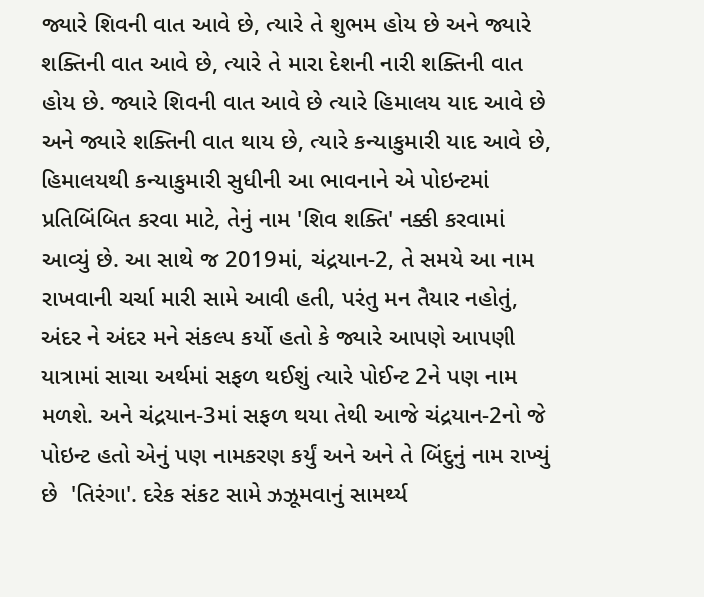જ્યારે શિવની વાત આવે છે, ત્યારે તે શુભમ હોય છે અને જ્યારે શક્તિની વાત આવે છે, ત્યારે તે મારા દેશની નારી શક્તિની વાત હોય છે. જ્યારે શિવની વાત આવે છે ત્યારે હિમાલય યાદ આવે છે અને જ્યારે શક્તિની વાત થાય છે, ત્યારે કન્યાકુમારી યાદ આવે છે, હિમાલયથી કન્યાકુમારી સુધીની આ ભાવનાને એ પોઇન્ટમાં પ્રતિબિંબિત કરવા માટે, તેનું નામ 'શિવ શક્તિ' નક્કી કરવામાં આવ્યું છે. આ સાથે જ 2019માં, ચંદ્રયાન-2, તે સમયે આ નામ રાખવાની ચર્ચા મારી સામે આવી હતી, પરંતુ મન તૈયાર નહોતું, અંદર ને અંદર મને સંકલ્પ કર્યો હતો કે જ્યારે આપણે આપણી યાત્રામાં સાચા અર્થમાં સફળ થઈશું ત્યારે પોઈન્ટ 2ને પણ નામ મળશે. અને ચંદ્રયાન-3માં સફળ થયા તેથી આજે ચંદ્રયાન-2નો જે પોઇન્ટ હતો એનું પણ નામકરણ કર્યું અને અને તે બિંદુનું નામ રાખ્યું છે  'તિરંગા'. દરેક સંકટ સામે ઝઝૂમવાનું સામર્થ્ય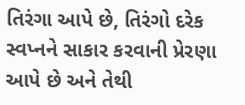તિરંગા આપે છે, તિરંગો દરેક સ્વપ્નને સાકાર કરવાની પ્રેરણા આપે છે અને તેથી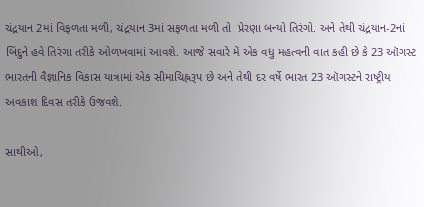ચંદ્રયાન 2માં વિફળતા મળી, ચંદ્રયાન 3માં સફળતા મળી તો  પ્રેરણા બન્યો તિરંગો. અને તેથી ચંદ્રયાન-2નાં બિંદુને હવે તિરંગા તરીકે ઓળખવામાં આવશે. આજે સવારે મેં એક વધુ મહત્વની વાત કહી છે કે 23 ઑગસ્ટ ભારતની વૈજ્ઞાનિક વિકાસ યાત્રામાં એક સીમાચિહ્નરૂપ છે અને તેથી દર વર્ષે ભારત 23 ઑગસ્ટને રાષ્ટ્રીય અવકાશ દિવસ તરીકે ઉજવશે.

સાથીઓ,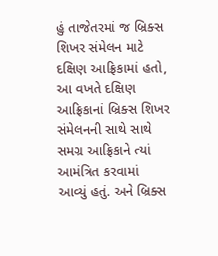હું તાજેતરમાં જ બ્રિક્સ શિખર સંમેલન માટે દક્ષિણ આફ્રિકામાં હતો, આ વખતે દક્ષિણ આફ્રિકાનાં બ્રિક્સ શિખર સંમેલનની સાથે સાથે સમગ્ર આફ્રિકાને ત્યાં આમંત્રિત કરવામાં આવ્યું હતું. અને બ્રિક્સ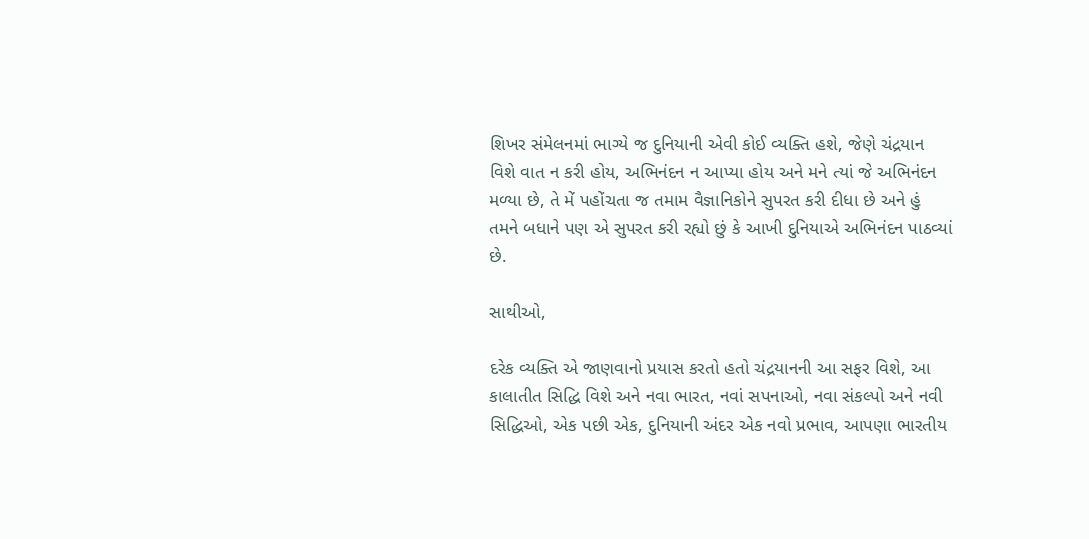શિખર સંમેલનમાં ભાગ્યે જ દુનિયાની એવી કોઈ વ્યક્તિ હશે, જેણે ચંદ્રયાન વિશે વાત ન કરી હોય, અભિનંદન ન આપ્યા હોય અને મને ત્યાં જે અભિનંદન મળ્યા છે, તે મેં પહોંચતા જ તમામ વૈજ્ઞાનિકોને સુપરત કરી દીધા છે અને હું તમને બધાને પણ એ સુપરત કરી રહ્યો છું કે આખી દુનિયાએ અભિનંદન પાઠવ્યાં છે.

સાથીઓ,

દરેક વ્યક્તિ એ જાણવાનો પ્રયાસ કરતો હતો ચંદ્રયાનની આ સફર વિશે, આ કાલાતીત સિદ્ધિ વિશે અને નવા ભારત, નવાં સપનાઓ, નવા સંકલ્પો અને નવી સિદ્ધિઓ, એક પછી એક, દુનિયાની અંદર એક નવો પ્રભાવ, આપણા ભારતીય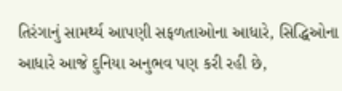તિરંગાનું સામર્થ્ય આપણી સફળતાઓના આધારે, સિદ્ધિઓના આધારે આજે દુનિયા અનુભવ પણ કરી રહી છે,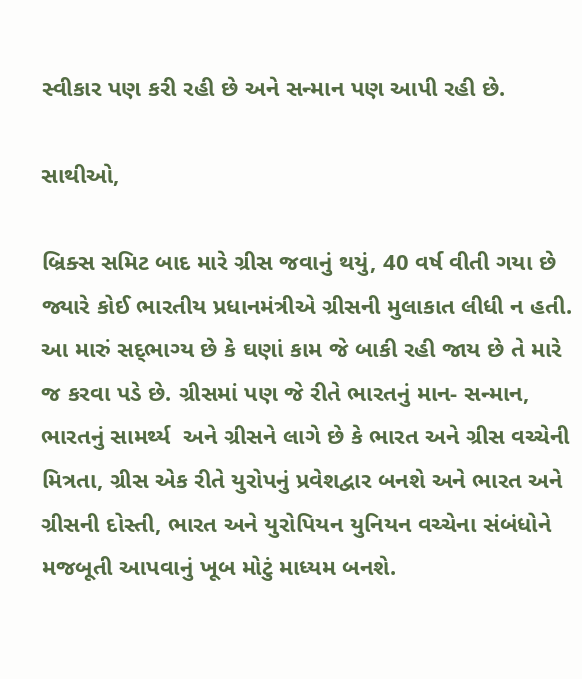સ્વીકાર પણ કરી રહી છે અને સન્માન પણ આપી રહી છે.

સાથીઓ,

બ્રિક્સ સમિટ બાદ મારે ગ્રીસ જવાનું થયું, 40 વર્ષ વીતી ગયા છે જ્યારે કોઈ ભારતીય પ્રધાનમંત્રીએ ગ્રીસની મુલાકાત લીધી ન હતી. આ મારું સદ્‌ભાગ્ય છે કે ઘણાં કામ જે બાકી રહી જાય છે તે મારે જ કરવા પડે છે. ગ્રીસમાં પણ જે રીતે ભારતનું માન- સન્માન, ભારતનું સામર્થ્ય  અને ગ્રીસને લાગે છે કે ભારત અને ગ્રીસ વચ્ચેની મિત્રતા, ગ્રીસ એક રીતે યુરોપનું પ્રવેશદ્વાર બનશે અને ભારત અને ગ્રીસની દોસ્તી, ભારત અને યુરોપિયન યુનિયન વચ્ચેના સંબંધોને મજબૂતી આપવાનું ખૂબ મોટું માધ્યમ બનશે.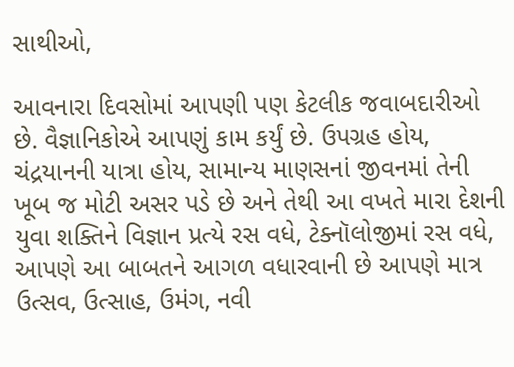સાથીઓ,

આવનારા દિવસોમાં આપણી પણ કેટલીક જવાબદારીઓ છે. વૈજ્ઞાનિકોએ આપણું કામ કર્યું છે. ઉપગ્રહ હોય, ચંદ્રયાનની યાત્રા હોય, સામાન્ય માણસનાં જીવનમાં તેની ખૂબ જ મોટી અસર પડે છે અને તેથી આ વખતે મારા દેશની યુવા શક્તિને વિજ્ઞાન પ્રત્યે રસ વધે, ટેક્નૉલોજીમાં રસ વધે, આપણે આ બાબતને આગળ વધારવાની છે આપણે માત્ર ઉત્સવ, ઉત્સાહ, ઉમંગ, નવી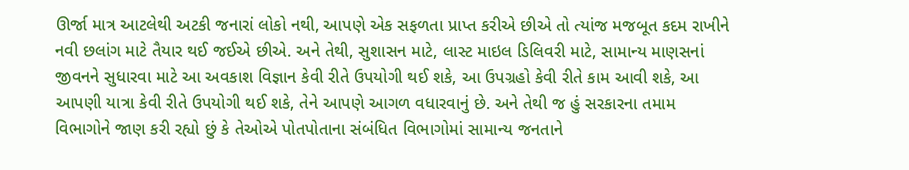ઊર્જા માત્ર આટલેથી અટકી જનારાં લોકો નથી, આપણે એક સફળતા પ્રાપ્ત કરીએ છીએ તો ત્યાંજ મજબૂત કદમ રાખીને નવી છલાંગ માટે તૈયાર થઈ જઈએ છીએ. અને તેથી, સુશાસન માટે, લાસ્ટ માઇલ ડિલિવરી માટે, સામાન્ય માણસનાં જીવનને સુધારવા માટે આ અવકાશ વિજ્ઞાન કેવી રીતે ઉપયોગી થઈ શકે, આ ઉપગ્રહો કેવી રીતે કામ આવી શકે, આ આપણી યાત્રા કેવી રીતે ઉપયોગી થઈ શકે, તેને આપણે આગળ વધારવાનું છે. અને તેથી જ હું સરકારના તમામ વિભાગોને જાણ કરી રહ્યો છું કે તેઓએ પોતપોતાના સંબંધિત વિભાગોમાં સામાન્ય જનતાને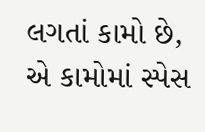લગતાં કામો છે, એ કામોમાં સ્પેસ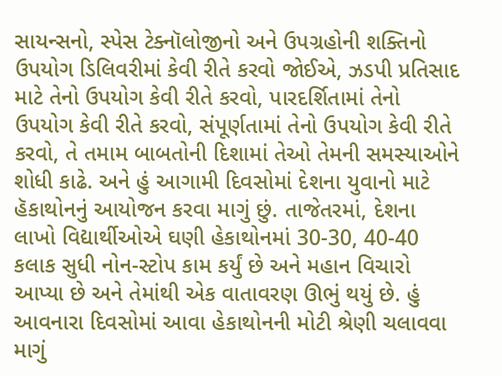સાયન્સનો, સ્પેસ ટેક્નૉલોજીનો અને ઉપગ્રહોની શક્તિનો ઉપયોગ ડિલિવરીમાં કેવી રીતે કરવો જોઈએ, ઝડપી પ્રતિસાદ માટે તેનો ઉપયોગ કેવી રીતે કરવો, પારદર્શિતામાં તેનો ઉપયોગ કેવી રીતે કરવો, સંપૂર્ણતામાં તેનો ઉપયોગ કેવી રીતે કરવો, તે તમામ બાબતોની દિશામાં તેઓ તેમની સમસ્યાઓને શોધી કાઢે. અને હું આગામી દિવસોમાં દેશના યુવાનો માટે હૅકાથોનનું આયોજન કરવા માગું છું. તાજેતરમાં, દેશના લાખો વિદ્યાર્થીઓએ ઘણી હેકાથોનમાં 30-30, 40-40 કલાક સુધી નોન-સ્ટોપ કામ કર્યું છે અને મહાન વિચારો આપ્યા છે અને તેમાંથી એક વાતાવરણ ઊભું થયું છે. હું આવનારા દિવસોમાં આવા હેકાથોનની મોટી શ્રેણી ચલાવવા માગું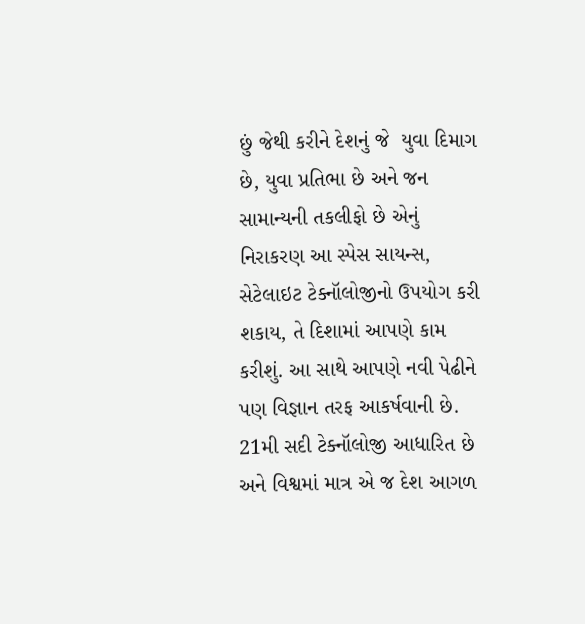છું જેથી કરીને દેશનું જે  યુવા દિમાગ છે, યુવા પ્રતિભા છે અને જન સામાન્યની તકલીફો છે એનું નિરાકરણ આ સ્પેસ સાયન્સ, સેટેલાઇટ ટેક્નૉલોજીનો ઉપયોગ કરી શકાય, તે દિશામાં આપણે કામ કરીશું. આ સાથે આપણે નવી પેઢીને પણ વિજ્ઞાન તરફ આકર્ષવાની છે. 21મી સદી ટેક્નૉલોજી આધારિત છે અને વિશ્વમાં માત્ર એ જ દેશ આગળ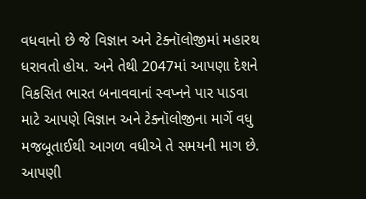વધવાનો છે જે વિજ્ઞાન અને ટેક્નૉલોજીમાં મહારથ ધરાવતો હોય. અને તેથી 2047માં આપણા દેશને વિકસિત ભારત બનાવવાનાં સ્વપ્નને પાર પાડવા માટે આપણે વિજ્ઞાન અને ટેક્નૉલોજીના માર્ગે વધુ મજબૂતાઈથી આગળ વધીએ તે સમયની માગ છે. આપણી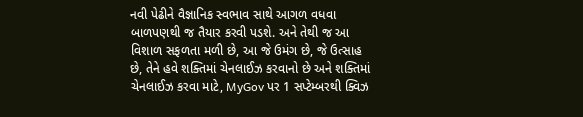નવી પેઢીને વૈજ્ઞાનિક સ્વભાવ સાથે આગળ વધવા બાળપણથી જ તૈયાર કરવી પડશે. અને તેથી જ આ વિશાળ સફળતા મળી છે, આ જે ઉમંગ છે, જે ઉત્સાહ છે, તેને હવે શક્તિમાં ચેનલાઈઝ કરવાનો છે અને શક્તિમાં ચેનલાઈઝ કરવા માટે, MyGov પર 1 સપ્ટેમ્બરથી ક્વિઝ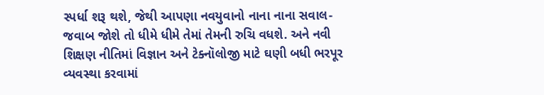સ્પર્ધા શરૂ થશે, જેથી આપણા નવયુવાનો નાના નાના સવાલ-જવાબ જોશે તો ધીમે ધીમે તેમાં તેમની રુચિ વધશે. અને નવી શિક્ષણ નીતિમાં વિજ્ઞાન અને ટેક્નૉલોજી માટે ઘણી બધી ભરપૂર વ્યવસ્થા કરવામાં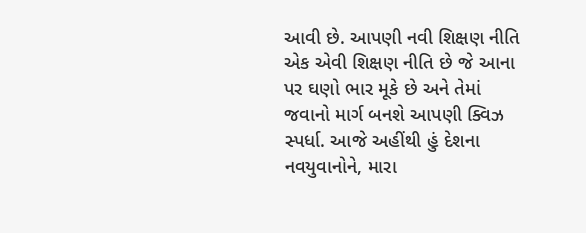આવી છે. આપણી નવી શિક્ષણ નીતિ એક એવી શિક્ષણ નીતિ છે જે આના પર ઘણો ભાર મૂકે છે અને તેમાં જવાનો માર્ગ બનશે આપણી ક્વિઝ સ્પર્ધા. આજે અહીંથી હું દેશના નવયુવાનોને, મારા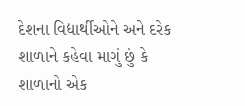દેશના વિદ્યાર્થીઓને અને દરેક શાળાને કહેવા માગું છું કે શાળાનો એક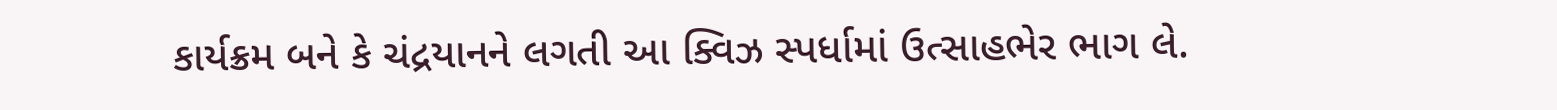કાર્યક્રમ બને કે ચંદ્રયાનને લગતી આ ક્વિઝ સ્પર્ધામાં ઉત્સાહભેર ભાગ લે.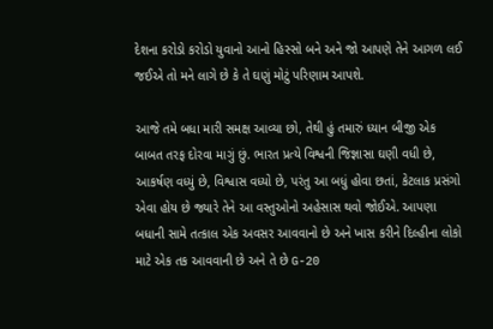દેશના કરોડો કરોડો યુવાનો આનો હિસ્સો બને અને જો આપણે તેને આગળ લઈ જઈએ તો મને લાગે છે કે તે ઘણું મોટું પરિણામ આપશે.

આજે તમે બધા મારી સમક્ષ આવ્યા છો, તેથી હું તમારું ધ્યાન બીજી એક બાબત તરફ દોરવા માગું છું. ભારત પ્રત્યે વિશ્વની જિજ્ઞાસા ઘણી વધી છે, આકર્ષણ વધ્યું છે, વિશ્વાસ વધ્યો છે, પરંતુ આ બધું હોવા છતાં, કેટલાક પ્રસંગો એવા હોય છે જ્યારે તેને આ વસ્તુઓનો અહેસાસ થવો જોઈએ. આપણા બધાની સામે તત્કાલ એક અવસર આવવાનો છે અને ખાસ કરીને દિલ્હીના લોકો માટે એક તક આવવાની છે અને તે છે G-20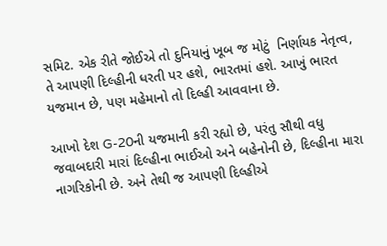સમિટ. એક રીતે જોઈએ તો દુનિયાનું ખૂબ જ મોટું  નિર્ણાયક નેતૃત્વ, તે આપણી દિલ્હીની ધરતી પર હશે, ભારતમાં હશે. આખું ભારત યજમાન છે, પણ મહેમાનો તો દિલ્હી આવવાના છે.

આખો દેશ G-20ની યજમાની કરી રહ્યો છે, પરંતુ સૌથી વધુ જવાબદારી મારાં દિલ્હીના ભાઈઓ અને બહેનોની છે, દિલ્હીના મારા નાગરિકોની છે. અને તેથી જ આપણી દિલ્હીએ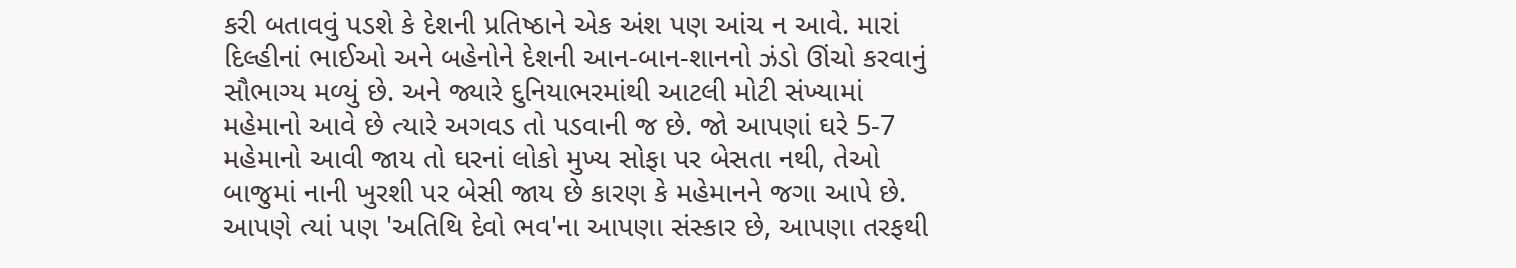કરી બતાવવું પડશે કે દેશની પ્રતિષ્ઠાને એક અંશ પણ આંચ ન આવે. મારાં દિલ્હીનાં ભાઈઓ અને બહેનોને દેશની આન-બાન-શાનનો ઝંડો ઊંચો કરવાનું સૌભાગ્ય મળ્યું છે. અને જ્યારે દુનિયાભરમાંથી આટલી મોટી સંખ્યામાં મહેમાનો આવે છે ત્યારે અગવડ તો પડવાની જ છે. જો આપણાં ઘરે 5-7 મહેમાનો આવી જાય તો ઘરનાં લોકો મુખ્ય સોફા પર બેસતા નથી, તેઓ બાજુમાં નાની ખુરશી પર બેસી જાય છે કારણ કે મહેમાનને જગા આપે છે. આપણે ત્યાં પણ 'અતિથિ દેવો ભવ'ના આપણા સંસ્કાર છે, આપણા તરફથી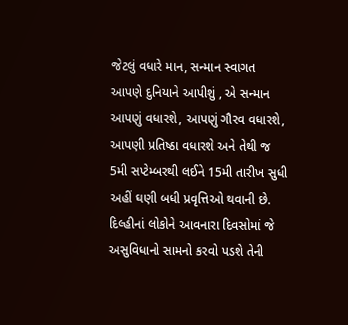જેટલું વધારે માન, સન્માન સ્વાગત આપણે દુનિયાને આપીશું , એ સન્માન આપણું વધારશે, આપણું ગૌરવ વધારશે, આપણી પ્રતિષ્ઠા વધારશે અને તેથી જ 5મી સપ્ટેમ્બરથી લઈને 15મી તારીખ સુધી અહીં ઘણી બધી પ્રવૃત્તિઓ થવાની છે. દિલ્હીનાં લોકોને આવનારા દિવસોમાં જે અસુવિધાનો સામનો કરવો પડશે તેની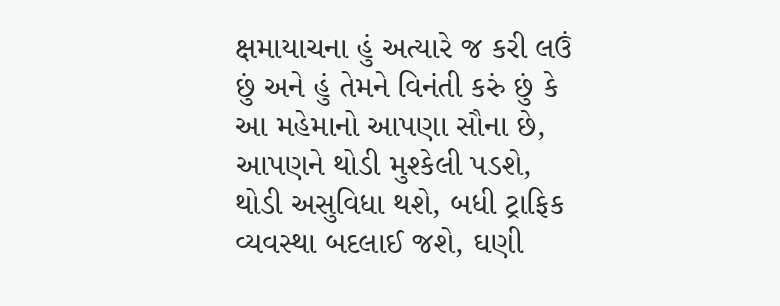ક્ષમાયાચના હું અત્યારે જ કરી લઉં છું અને હું તેમને વિનંતી કરું છું કે આ મહેમાનો આપણા સૌના છે, આપણને થોડી મુશ્કેલી પડશે, થોડી અસુવિધા થશે, બધી ટ્રાફિક વ્યવસ્થા બદલાઈ જશે, ઘણી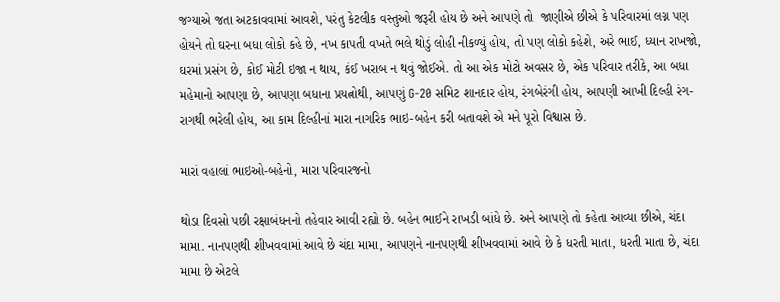જગ્યાએ જતા અટકાવવામાં આવશે, પરંતુ કેટલીક વસ્તુઓ જરૂરી હોય છે અને આપણે તો  જાણીએ છીએ કે પરિવારમાં લગ્ન પણ હોયને તો ઘરના બધા લોકો કહે છે, નખ કાપતી વખતે ભલે થોડું લોહી નીકળ્યું હોય, તો પણ લોકો કહેશે, અરે ભાઈ, ધ્યાન રાખજો, ઘરમાં પ્રસંગ છે, કોઈ મોટી ઇજા ન થાય, કંઈ ખરાબ ન થવું જોઈએ. તો આ એક મોટો અવસર છે, એક પરિવાર તરીકે, આ બધા મહેમાનો આપણા છે, આપણા બધાના પ્રયત્નોથી, આપણું G-20 સમિટ શાનદાર હોય, રંગબેરંગી હોય, આપણી આખી દિલ્હી રંગ-રાગથી ભરેલી હોય, આ કામ દિલ્હીનાં મારા નાગરિક ભાઇ-બહેન કરી બતાવશે એ મને પૂરો વિશ્વાસ છે.

મારાં વહાલાં ભાઇઓ-બહેનો, મારા પરિવારજનો

થોડા દિવસો પછી રક્ષાબંધનનો તહેવાર આવી રહ્યો છે. બહેન ભાઈને રાખડી બાંધે છે. અને આપણે તો કહેતા આવ્યા છીએ, ચંદા મામા. નાનપણથી શીખવવામાં આવે છે ચંદા મામા, આપણને નાનપણથી શીખવવામાં આવે છે કે ધરતી માતા, ધરતી માતા છે, ચંદા મામા છે એટલે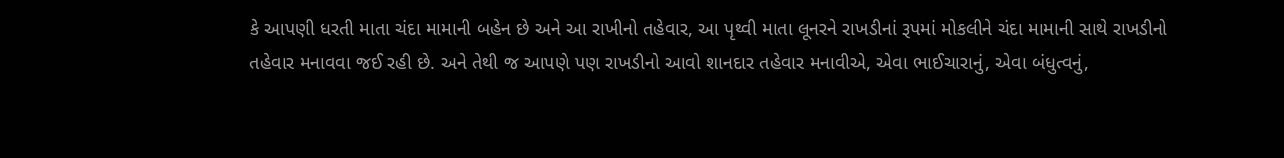કે આપણી ધરતી માતા ચંદા મામાની બહેન છે અને આ રાખીનો તહેવાર, આ પૃથ્વી માતા લૂનરને રાખડીનાં રૂપમાં મોકલીને ચંદા મામાની સાથે રાખડીનો તહેવાર મનાવવા જઈ રહી છે. અને તેથી જ આપણે પણ રાખડીનો આવો શાનદાર તહેવાર મનાવીએ, એવા ભાઈચારાનું, એવા બંધુત્વનું,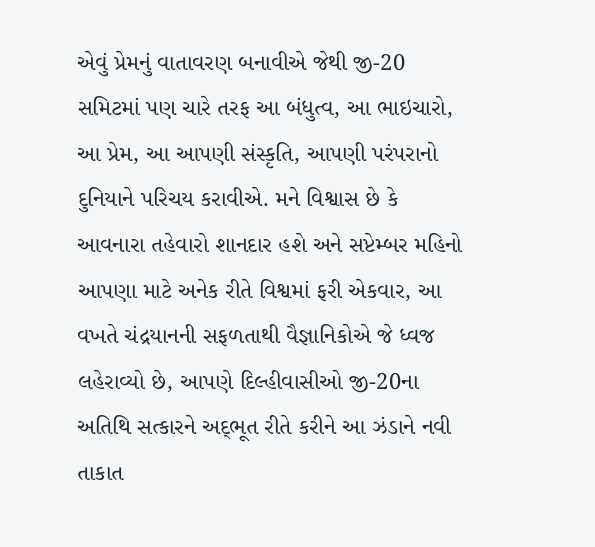એવું પ્રેમનું વાતાવરણ બનાવીએ જેથી જી-20 સમિટમાં પણ ચારે તરફ આ બંધુત્વ, આ ભાઇચારો, આ પ્રેમ, આ આપણી સંસ્કૃતિ, આપણી પરંપરાનો દુનિયાને પરિચય કરાવીએ. મને વિશ્વાસ છે કે આવનારા તહેવારો શાનદાર હશે અને સપ્ટેમ્બર મહિનો આપણા માટે અનેક રીતે વિશ્વમાં ફરી એકવાર, આ વખતે ચંદ્રયાનની સફળતાથી વૈજ્ઞાનિકોએ જે ધ્વજ લહેરાવ્યો છે, આપણે દિલ્હીવાસીઓ જી-20ના અતિથિ સત્કારને અદ્‌ભૂત રીતે કરીને આ ઝંડાને નવી તાકાત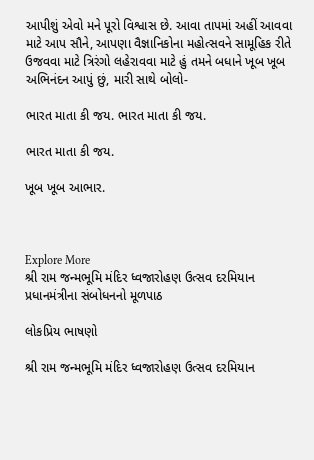આપીશું એવો મને પૂરો વિશ્વાસ છે. આવા તાપમાં અહીં આવવા માટે આપ સૌને, આપણા વૈજ્ઞાનિકોના મહોત્સવને સામૂહિક રીતે ઉજવવા માટે ત્રિરંગો લહેરાવવા માટે હું તમને બધાને ખૂબ ખૂબ અભિનંદન આપું છું, મારી સાથે બોલો-

ભારત માતા કી જય. ભારત માતા કી જય.

ભારત માતા કી જય.

ખૂબ ખૂબ આભાર.



Explore More
શ્રી રામ જન્મભૂમિ મંદિર ધ્વજારોહણ ઉત્સવ દરમિયાન પ્રધાનમંત્રીના સંબોધનનો મૂળપાઠ

લોકપ્રિય ભાષણો

શ્રી રામ જન્મભૂમિ મંદિર ધ્વજારોહણ ઉત્સવ દરમિયાન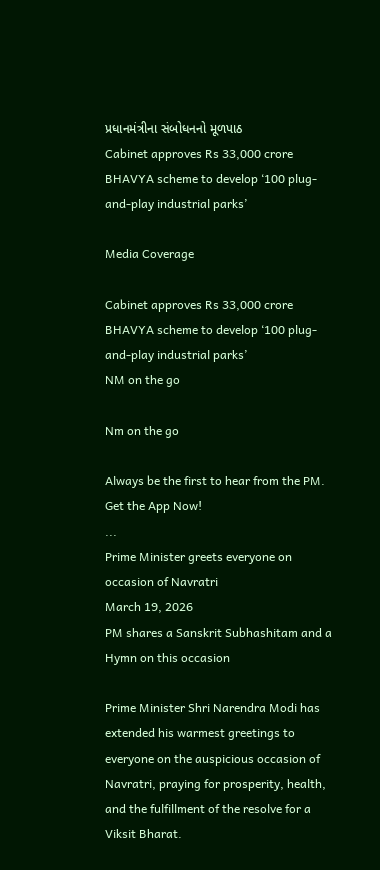પ્રધાનમંત્રીના સંબોધનનો મૂળપાઠ
Cabinet approves Rs 33,000 crore BHAVYA scheme to develop ‘100 plug-and-play industrial parks’

Media Coverage

Cabinet approves Rs 33,000 crore BHAVYA scheme to develop ‘100 plug-and-play industrial parks’
NM on the go

Nm on the go

Always be the first to hear from the PM. Get the App Now!
...
Prime Minister greets everyone on occasion of Navratri
March 19, 2026
PM shares a Sanskrit Subhashitam and a Hymn on this occasion

Prime Minister Shri Narendra Modi has extended his warmest greetings to everyone on the auspicious occasion of Navratri, praying for prosperity, health, and the fulfillment of the resolve for a Viksit Bharat.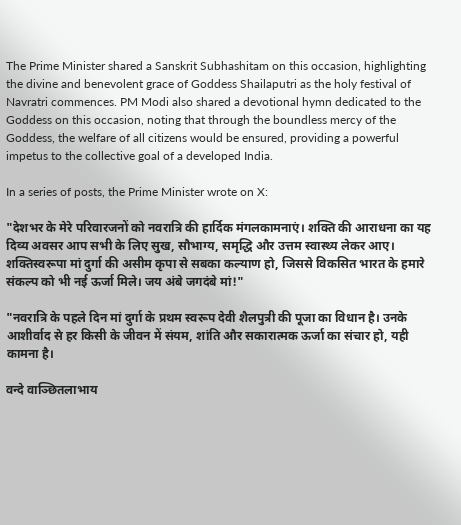The Prime Minister shared a Sanskrit Subhashitam on this occasion, highlighting the divine and benevolent grace of Goddess Shailaputri as the holy festival of Navratri commences. PM Modi also shared a devotional hymn dedicated to the Goddess on this occasion, noting that through the boundless mercy of the Goddess, the welfare of all citizens would be ensured, providing a powerful impetus to the collective goal of a developed India.

In a series of posts, the Prime Minister wrote on X:

"देशभर के मेरे परिवारजनों को नवरात्रि की हार्दिक मंगलकामनाएं। शक्ति की आराधना का यह दिव्य अवसर आप सभी के लिए सुख, सौभाग्य, समृद्धि और उत्तम स्वास्थ्य लेकर आए। शक्तिस्वरूपा मां दुर्गा की असीम कृपा से सबका कल्याण हो, जिससे विकसित भारत के हमारे संकल्प को भी नई ऊर्जा मिले। जय अंबे जगदंबे मां!"

"नवरात्रि के पहले दिन मां दुर्गा के प्रथम स्वरूप देवी शैलपुत्री की पूजा का विधान है। उनके आशीर्वाद से हर किसी के जीवन में संयम, शांति और सकारात्मक ऊर्जा का संचार हो, यही कामना है।

वन्दे वाञ्छितलाभाय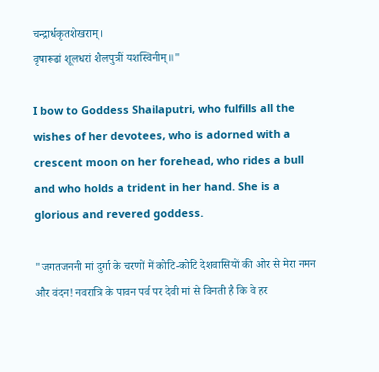चन्द्रार्धकृतशेखराम्।
वृषारूढां शूलधरां शैलपुत्रीं यशस्विनीम्॥"

I bow to Goddess Shailaputri, who fulfills all the wishes of her devotees, who is adorned with a crescent moon on her forehead, who rides a bull and who holds a trident in her hand. She is a glorious and revered goddess.

"जगतजननी मां दुर्गा के चरणों में कोटि-कोटि देशवासियों की ओर से मेरा नमन और वंदन! नवरात्रि के पावन पर्व पर देवी मां से विनती है कि वे हर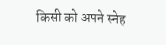किसी को अपने स्नेह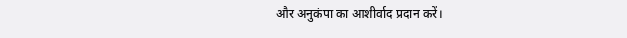और अनुकंपा का आशीर्वाद प्रदान करें।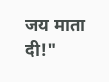जय माता दी!"